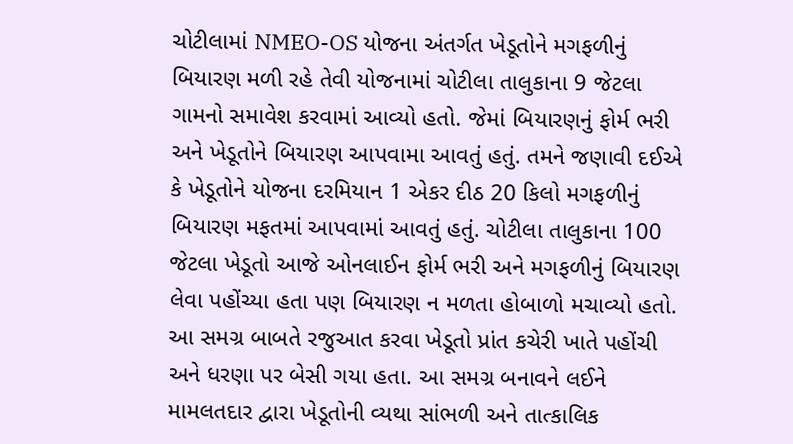ચોટીલામાં NMEO-OS યોજના અંતર્ગત ખેડૂતોને મગફળીનું બિયારણ મળી રહે તેવી યોજનામાં ચોટીલા તાલુકાના 9 જેટલા ગામનો સમાવેશ કરવામાં આવ્યો હતો. જેમાં બિયારણનું ફોર્મ ભરી અને ખેડૂતોને બિયારણ આપવામા આવતું હતું. તમને જણાવી દઈએ કે ખેડૂતોને યોજના દરમિયાન 1 એકર દીઠ 20 કિલો મગફળીનું બિયારણ મફતમાં આપવામાં આવતું હતું. ચોટીલા તાલુકાના 100 જેટલા ખેડૂતો આજે ઓનલાઈન ફોર્મ ભરી અને મગફળીનું બિયારણ લેવા પહોંચ્યા હતા પણ બિયારણ ન મળતા હોબાળો મચાવ્યો હતો.
આ સમગ્ર બાબતે રજુઆત કરવા ખેડૂતો પ્રાંત કચેરી ખાતે પહોંચી અને ધરણા પર બેસી ગયા હતા. આ સમગ્ર બનાવને લઈને મામલતદાર દ્વારા ખેડૂતોની વ્યથા સાંભળી અને તાત્કાલિક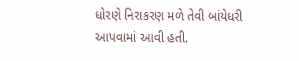ધોરણે નિરાકરણ મળે તેવી બાંયેધરી આપવામાં આવી હતી.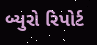બ્યુરો રિપોર્ટ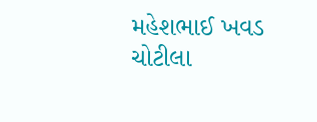મહેશભાઈ ખવડ ચોટીલા